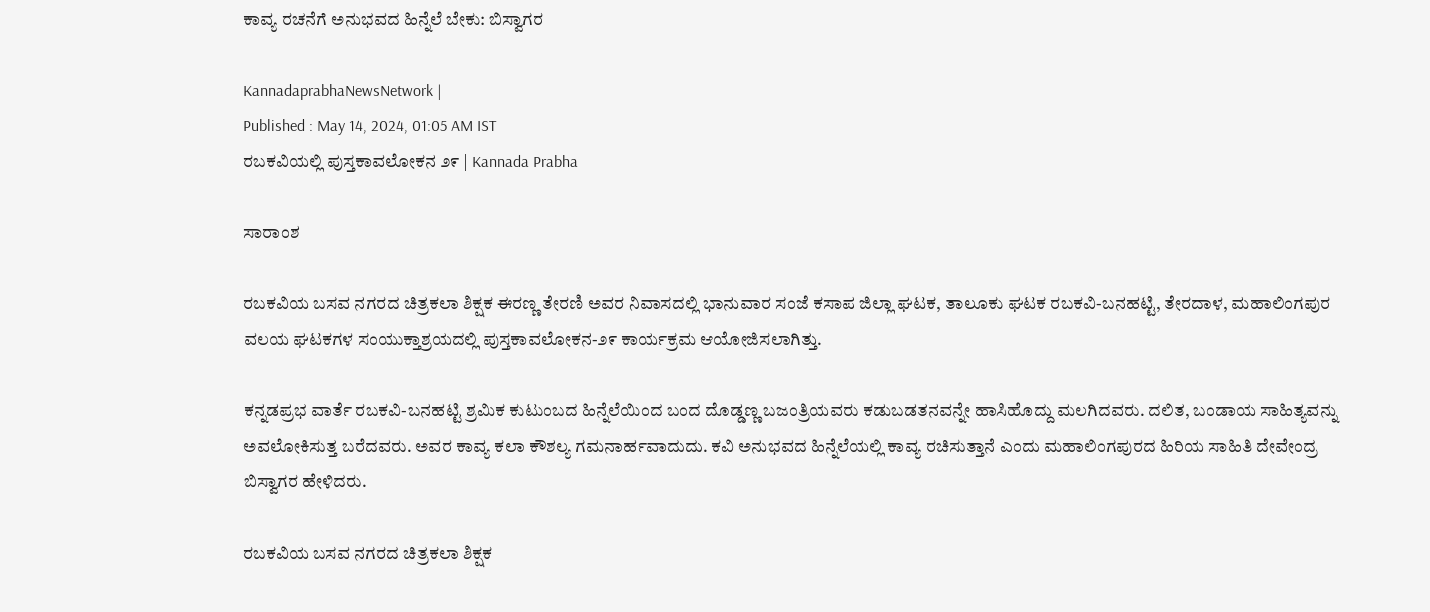ಕಾವ್ಯ ರಚನೆಗೆ ಅನುಭವದ ಹಿನ್ನೆಲೆ ಬೇಕು: ಬಿಸ್ವಾಗರ

KannadaprabhaNewsNetwork |
Published : May 14, 2024, 01:05 AM IST
ರಬಕವಿಯಲ್ಲಿ ಪುಸ್ತಕಾವಲೋಕನ ೨೯ | Kannada Prabha

ಸಾರಾಂಶ

ರಬಕವಿಯ ಬಸವ ನಗರದ ಚಿತ್ರಕಲಾ ಶಿಕ್ಷಕ ಈರಣ್ಣ ತೇರಣಿ ಅವರ ನಿವಾಸದಲ್ಲಿ ಭಾನುವಾರ ಸಂಜೆ ಕಸಾಪ ಜಿಲ್ಲಾ ಘಟಕ, ತಾಲೂಕು ಘಟಕ ರಬಕವಿ-ಬನಹಟ್ಟಿ, ತೇರದಾಳ, ಮಹಾಲಿಂಗಪುರ ವಲಯ ಘಟಕಗಳ ಸಂಯುಕ್ತಾಶ್ರಯದಲ್ಲಿ ಪುಸ್ತಕಾವಲೋಕನ-೨೯ ಕಾರ್ಯಕ್ರಮ ಆಯೋಜಿಸಲಾಗಿತ್ತು.

ಕನ್ನಡಪ್ರಭ ವಾರ್ತೆ ರಬಕವಿ-ಬನಹಟ್ಟಿ ಶ್ರಮಿಕ ಕುಟುಂಬದ ಹಿನ್ನೆಲೆಯಿಂದ ಬಂದ ದೊಡ್ಡಣ್ಣ ಬಜಂತ್ರಿಯವರು ಕಡುಬಡತನವನ್ನೇ ಹಾಸಿಹೊದ್ದು ಮಲಗಿದವರು. ದಲಿತ, ಬಂಡಾಯ ಸಾಹಿತ್ಯವನ್ನು ಅವಲೋಕಿಸುತ್ತ ಬರೆದವರು. ಅವರ ಕಾವ್ಯ ಕಲಾ ಕೌಶಲ್ಯ ಗಮನಾರ್ಹವಾದುದು. ಕವಿ ಅನುಭವದ ಹಿನ್ನೆಲೆಯಲ್ಲಿ ಕಾವ್ಯ ರಚಿಸುತ್ತಾನೆ ಎಂದು ಮಹಾಲಿಂಗಪುರದ ಹಿರಿಯ ಸಾಹಿತಿ ದೇವೇಂದ್ರ ಬಿಸ್ವಾಗರ ಹೇಳಿದರು.

ರಬಕವಿಯ ಬಸವ ನಗರದ ಚಿತ್ರಕಲಾ ಶಿಕ್ಷಕ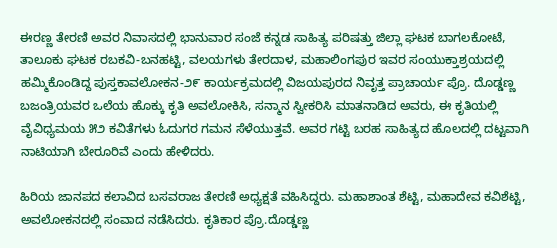ಈರಣ್ಣ ತೇರಣಿ ಅವರ ನಿವಾಸದಲ್ಲಿ ಭಾನುವಾರ ಸಂಜೆ ಕನ್ನಡ ಸಾಹಿತ್ಯ ಪರಿಷತ್ತು ಜಿಲ್ಲಾ ಘಟಕ ಬಾಗಲಕೋಟೆ, ತಾಲೂಕು ಘಟಕ ರಬಕವಿ-ಬನಹಟ್ಟಿ, ವಲಯಗಳು ತೇರದಾಳ, ಮಹಾಲಿಂಗಪುರ ಇವರ ಸಂಯುಕ್ತಾಶ್ರಯದಲ್ಲಿ ಹಮ್ಮಿಕೊಂಡಿದ್ದ ಪುಸ್ತಕಾವಲೋಕನ-೨೯ ಕಾರ್ಯಕ್ರಮದಲ್ಲಿ ವಿಜಯಪುರದ ನಿವೃತ್ತ ಪ್ರಾಚಾರ್ಯ ಪ್ರೊ. ದೊಡ್ಡಣ್ಣ ಬಜಂತ್ರಿಯವರ ಒಲೆಯ ಹೊಕ್ಕು ಕೃತಿ ಅವಲೋಕಿಸಿ, ಸನ್ಮಾನ ಸ್ವೀಕರಿಸಿ ಮಾತನಾಡಿದ ಅವರು, ಈ ಕೃತಿಯಲ್ಲಿ ವೈವಿಧ್ಯಮಯ ೫೨ ಕವಿತೆಗಳು ಓದುಗರ ಗಮನ ಸೆಳೆಯುತ್ತವೆ. ಅವರ ಗಟ್ಟಿ ಬರಹ ಸಾಹಿತ್ಯದ ಹೊಲದಲ್ಲಿ ದಟ್ಟವಾಗಿ ನಾಟಿಯಾಗಿ ಬೇರೂರಿವೆ ಎಂದು ಹೇಳಿದರು.

ಹಿರಿಯ ಜಾನಪದ ಕಲಾವಿದ ಬಸವರಾಜ ತೇರಣಿ ಅಧ್ಯಕ್ಷತೆ ವಹಿಸಿದ್ದರು. ಮಹಾಶಾಂತ ಶೆಟ್ಟಿ, ಮಹಾದೇವ ಕವಿಶೆಟ್ಟಿ, ಅವಲೋಕನದಲ್ಲಿ ಸಂವಾದ ನಡೆಸಿದರು. ಕೃತಿಕಾರ ಪ್ರೊ.ದೊಡ್ಡಣ್ಣ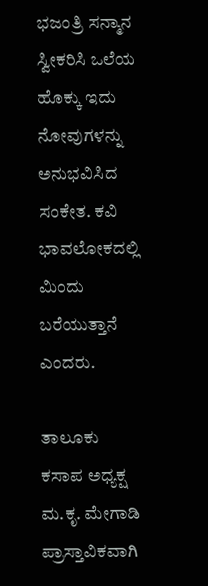ಭಜಂತ್ರಿ ಸನ್ಮಾನ ಸ್ವೀಕರಿಸಿ ಒಲೆಯ ಹೊಕ್ಕು ಇದು ನೋವುಗಳನ್ನು ಅನುಭವಿಸಿದ ಸಂಕೇತ. ಕವಿ ಭಾವಲೋಕದಲ್ಲಿ ಮಿಂದು ಬರೆಯುತ್ತಾನೆ ಎಂದರು.

ತಾಲೂಕು ಕಸಾಪ ಅಧ್ಯಕ್ಷ ಮ.ಕೃ. ಮೇಗಾಡಿ ಪ್ರಾಸ್ತಾವಿಕವಾಗಿ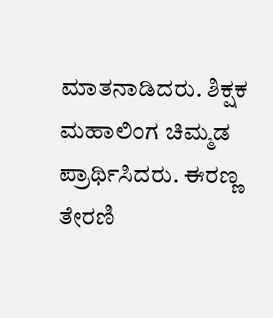ಮಾತನಾಡಿದರು. ಶಿಕ್ಷಕ ಮಹಾಲಿಂಗ ಚಿಮ್ಮಡ ಪ್ರಾರ್ಥಿಸಿದರು. ಈರಣ್ಣ ತೇರಣಿ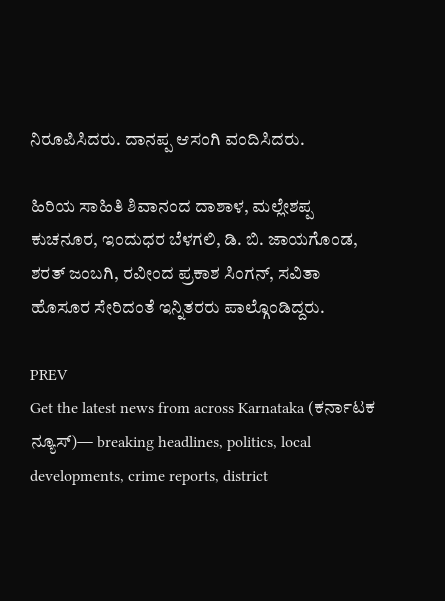ನಿರೂಪಿಸಿದರು. ದಾನಪ್ಪ ಆಸಂಗಿ ವಂದಿಸಿದರು.

ಹಿರಿಯ ಸಾಹಿತಿ ಶಿವಾನಂದ ದಾಶಾಳ, ಮಲ್ಲೇಶಪ್ಪ ಕುಚನೂರ, ಇಂದುಧರ ಬೆಳಗಲಿ, ಡಿ. ಬಿ. ಜಾಯಗೊಂಡ, ಶರತ್ ಜಂಬಗಿ, ರವೀಂದ ಪ್ರಕಾಶ ಸಿಂಗನ್, ಸವಿತಾ ಹೊಸೂರ ಸೇರಿದಂತೆ ಇನ್ನಿತರರು ಪಾಲ್ಗೊಂಡಿದ್ದರು.

PREV
Get the latest news from across Karnataka (ಕರ್ನಾಟಕ ನ್ಯೂಸ್)— breaking headlines, politics, local developments, crime reports, district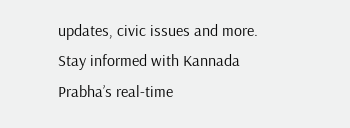updates, civic issues and more. Stay informed with Kannada Prabha’s real‑time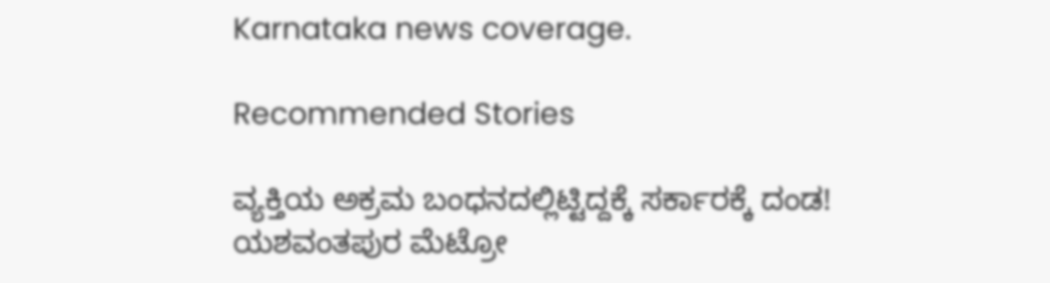Karnataka news coverage.

Recommended Stories

ವ್ಯಕ್ತಿಯ ಅಕ್ರಮ ಬಂಧನದಲ್ಲಿಟ್ಟಿದ್ದಕ್ಕೆ ಸರ್ಕಾರಕ್ಕೆ ದಂಡ!
ಯಶವಂತಪುರ ಮೆಟ್ರೋ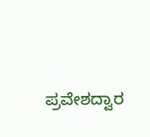ಪ್ರವೇಶದ್ವಾರ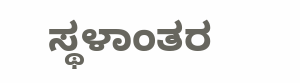ಸ್ಥಳಾಂತರ